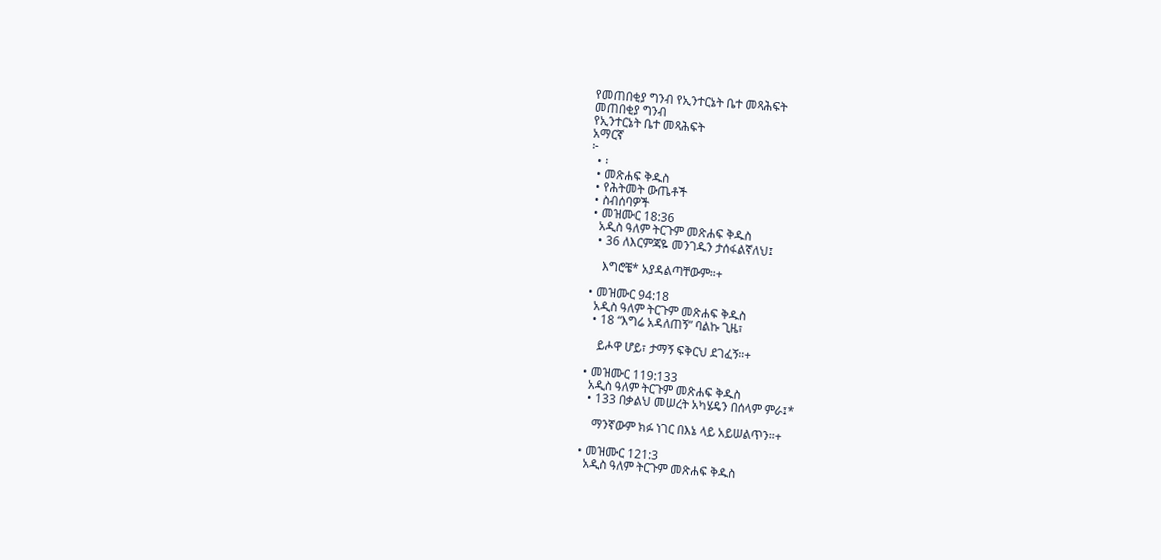የመጠበቂያ ግንብ የኢንተርኔት ቤተ መጻሕፍት
መጠበቂያ ግንብ
የኢንተርኔት ቤተ መጻሕፍት
አማርኛ
፦
  • ፡
  • መጽሐፍ ቅዱስ
  • የሕትመት ውጤቶች
  • ስብሰባዎች
  • መዝሙር 18:36
    አዲስ ዓለም ትርጉም መጽሐፍ ቅዱስ
    • 36 ለእርምጃዬ መንገዱን ታሰፋልኛለህ፤

      እግሮቼ* አያዳልጣቸውም።+

  • መዝሙር 94:18
    አዲስ ዓለም ትርጉም መጽሐፍ ቅዱስ
    • 18 “እግሬ አዳለጠኝ” ባልኩ ጊዜ፣

      ይሖዋ ሆይ፣ ታማኝ ፍቅርህ ደገፈኝ።+

  • መዝሙር 119:133
    አዲስ ዓለም ትርጉም መጽሐፍ ቅዱስ
    • 133 በቃልህ መሠረት አካሄዴን በሰላም ምራ፤*

      ማንኛውም ክፉ ነገር በእኔ ላይ አይሠልጥን።+

  • መዝሙር 121:3
    አዲስ ዓለም ትርጉም መጽሐፍ ቅዱስ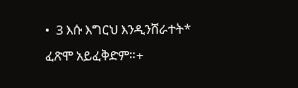•  3 እሱ እግርህ እንዲንሸራተት* ፈጽሞ አይፈቅድም።+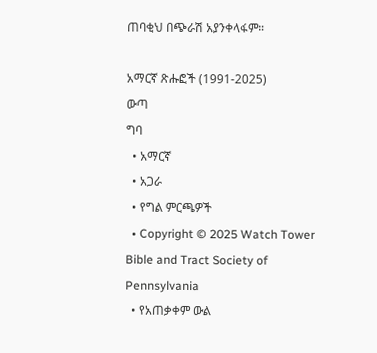ጠባቂህ በጭራሽ አያንቀላፋም።

አማርኛ ጽሑፎች (1991-2025)
ውጣ
ግባ
  • አማርኛ
  • አጋራ
  • የግል ምርጫዎች
  • Copyright © 2025 Watch Tower Bible and Tract Society of Pennsylvania
  • የአጠቃቀም ውል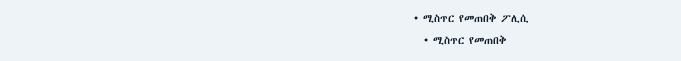• ሚስጥር የመጠበቅ ፖሊሲ
  • ሚስጥር የመጠበቅ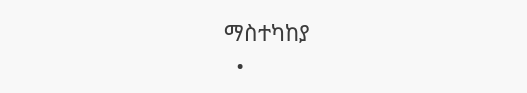ማስተካከያ
  •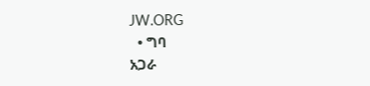JW.ORG
  • ግባ
አጋራ